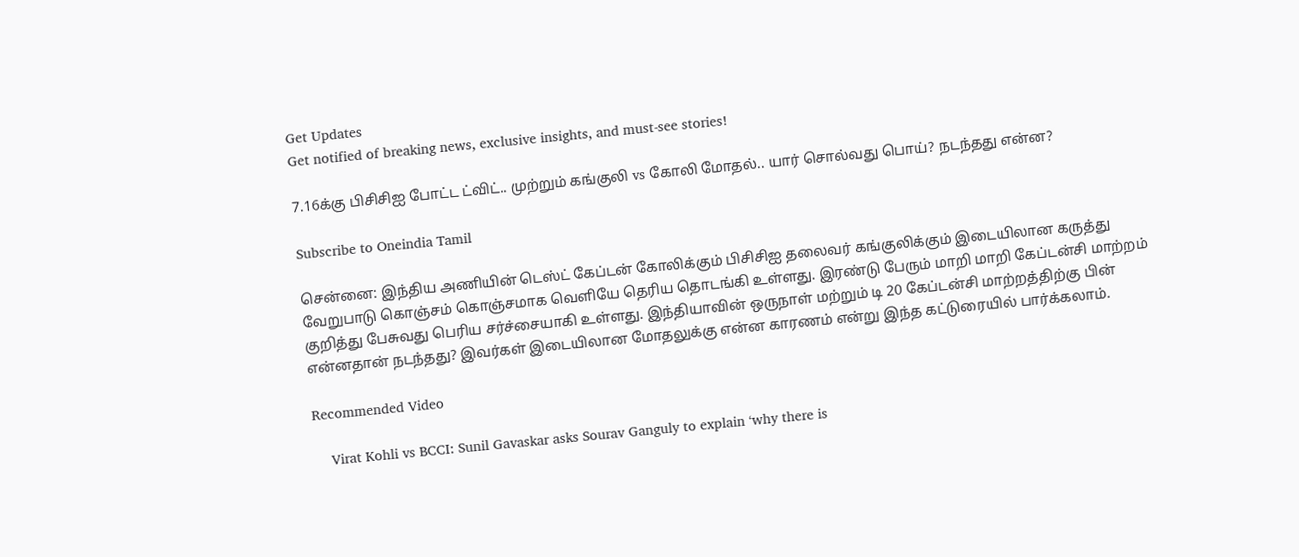Get Updates
Get notified of breaking news, exclusive insights, and must-see stories!

7.16க்கு பிசிசிஐ போட்ட ட்விட்.. முற்றும் கங்குலி vs கோலி மோதல்.. யார் சொல்வது பொய்? நடந்தது என்ன?

Subscribe to Oneindia Tamil

சென்னை: இந்திய அணியின் டெஸ்ட் கேப்டன் கோலிக்கும் பிசிசிஐ தலைவர் கங்குலிக்கும் இடையிலான கருத்து வேறுபாடு கொஞ்சம் கொஞ்சமாக வெளியே தெரிய தொடங்கி உள்ளது. இரண்டு பேரும் மாறி மாறி கேப்டன்சி மாற்றம் குறித்து பேசுவது பெரிய சர்ச்சையாகி உள்ளது. இந்தியாவின் ஒருநாள் மற்றும் டி 20 கேப்டன்சி மாற்றத்திற்கு பின் என்னதான் நடந்தது? இவர்கள் இடையிலான மோதலுக்கு என்ன காரணம் என்று இந்த கட்டுரையில் பார்க்கலாம்.

Recommended Video

    Virat Kohli vs BCCI: Sunil Gavaskar asks Sourav Ganguly to explain ‘why there is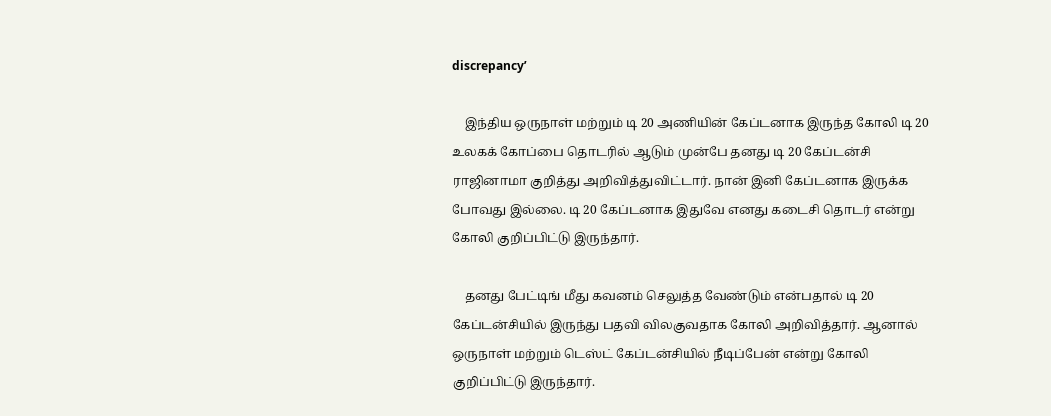discrepancy’

    இந்திய ஒருநாள் மற்றும் டி 20 அணியின் கேப்டனாக இருந்த கோலி டி 20 உலகக் கோப்பை தொடரில் ஆடும் முன்பே தனது டி 20 கேப்டன்சி ராஜினாமா குறித்து அறிவித்துவிட்டார். நான் இனி கேப்டனாக இருக்க போவது இல்லை. டி 20 கேப்டனாக இதுவே எனது கடைசி தொடர் என்று கோலி குறிப்பிட்டு இருந்தார்.

    தனது பேட்டிங் மீது கவனம் செலுத்த வேண்டும் என்பதால் டி 20 கேப்டன்சியில் இருந்து பதவி விலகுவதாக கோலி அறிவித்தார். ஆனால் ஒருநாள் மற்றும் டெஸ்ட் கேப்டன்சியில் நீடிப்பேன் என்று கோலி குறிப்பிட்டு இருந்தார்.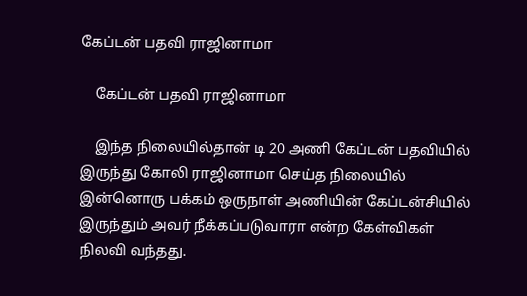கேப்டன் பதவி ராஜினாமா

    கேப்டன் பதவி ராஜினாமா

    இந்த நிலையில்தான் டி 20 அணி கேப்டன் பதவியில் இருந்து கோலி ராஜினாமா செய்த நிலையில் இன்னொரு பக்கம் ஒருநாள் அணியின் கேப்டன்சியில் இருந்தும் அவர் நீக்கப்படுவாரா என்ற கேள்விகள் நிலவி வந்தது.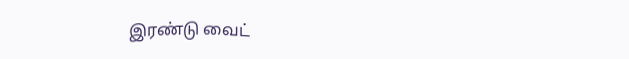இரண்டு வைட்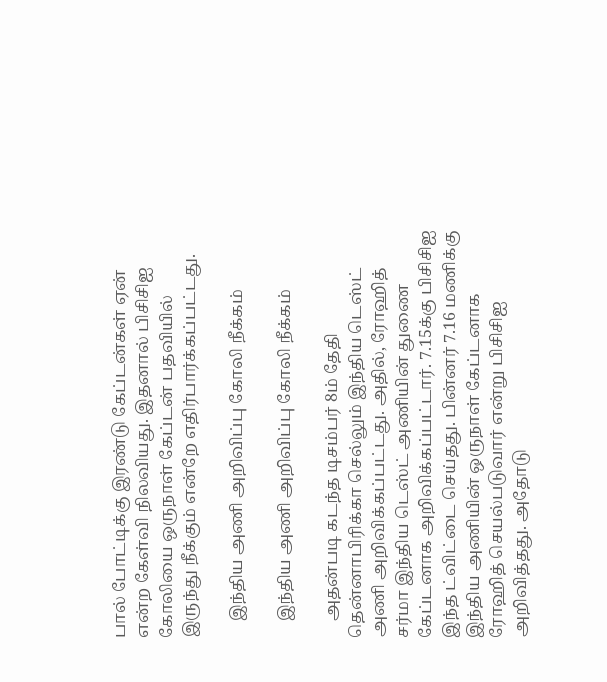பால் போட்டிக்கு இரண்டு கேப்டன்கள் ஏன் என்ற கேள்வி நிலவியது. இதனால் பிசிசிஐ கோலியை ஒருநாள் கேப்டன் பதவியில் இருந்து நீக்கும் என்றே எதிர்பார்க்கப்பட்டது.

    இந்திய அணி அறிவிப்பு கோலி நீக்கம்

    இந்திய அணி அறிவிப்பு கோலி நீக்கம்

    அதன்படி கடந்த டிசம்பர் 8ம் தேதி தென்னாபிரிக்கா செல்லும் இந்திய டெஸ்ட் அணி அறிவிக்கப்பட்டது. அதில், ரோஹித் சர்மா இந்திய டெஸ்ட் அணியின் துணை கேப்டனாக அறிவிக்கப்பட்டார். 7.15க்கு பிசிசிஐ இந்த ட்விட்டை செய்தது. பின்னர் 7.16 மணிக்கு இந்திய அணியின் ஒருநாள் கேப்டனாக ரோஹித் செயல்படுவார் என்று பிசிசிஐ அறிவித்தது. அதோடு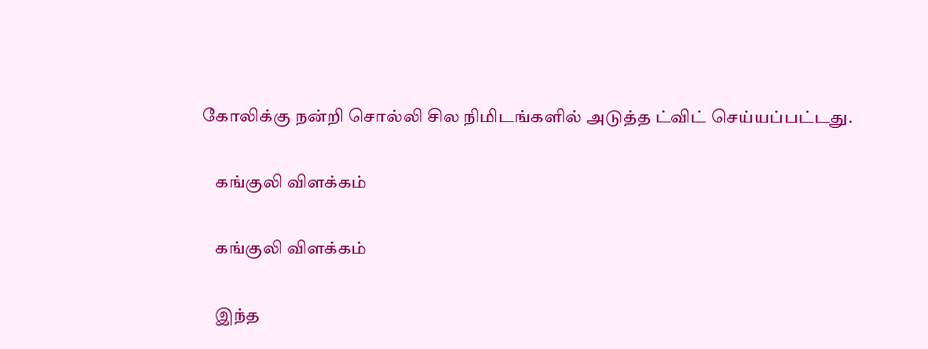கோலிக்கு நன்றி சொல்லி சில நிமிடங்களில் அடுத்த ட்விட் செய்யப்பட்டது.

    கங்குலி விளக்கம்

    கங்குலி விளக்கம்

    இந்த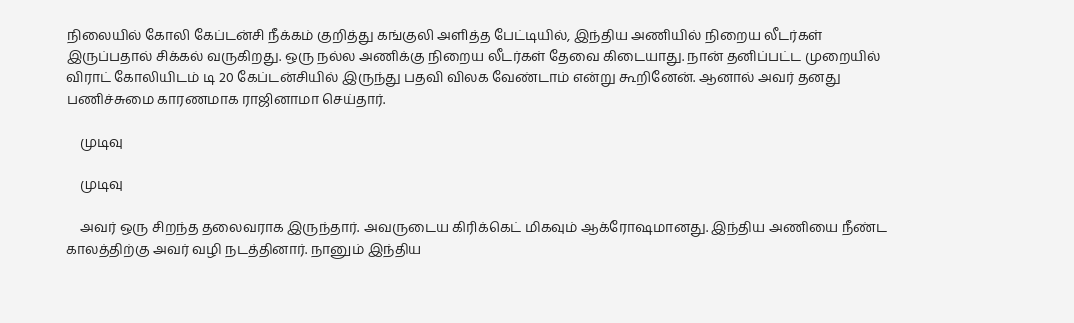நிலையில் கோலி கேப்டன்சி நீக்கம் குறித்து கங்குலி அளித்த பேட்டியில், இந்திய அணியில் நிறைய லீடர்கள் இருப்பதால் சிக்கல் வருகிறது. ஒரு நல்ல அணிக்கு நிறைய லீடர்கள் தேவை கிடையாது. நான் தனிப்பட்ட முறையில் விராட் கோலியிடம் டி 20 கேப்டன்சியில் இருந்து பதவி விலக வேண்டாம் என்று கூறினேன். ஆனால் அவர் தனது பணிச்சுமை காரணமாக ராஜினாமா செய்தார்.

    முடிவு

    முடிவு

    அவர் ஒரு சிறந்த தலைவராக இருந்தார். அவருடைய கிரிக்கெட் மிகவும் ஆக்ரோஷமானது. இந்திய அணியை நீண்ட காலத்திற்கு அவர் வழி நடத்தினார். நானும் இந்திய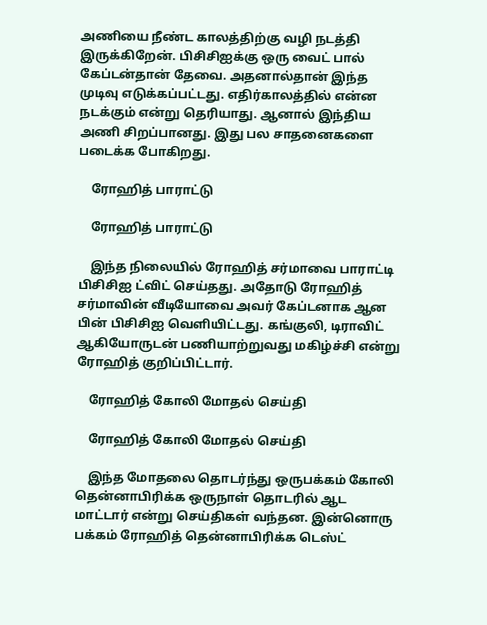அணியை நீண்ட காலத்திற்கு வழி நடத்தி இருக்கிறேன். பிசிசிஐக்கு ஒரு வைட் பால் கேப்டன்தான் தேவை. அதனால்தான் இந்த முடிவு எடுக்கப்பட்டது. எதிர்காலத்தில் என்ன நடக்கும் என்று தெரியாது. ஆனால் இந்திய அணி சிறப்பானது. இது பல சாதனைகளை படைக்க போகிறது.

    ரோஹித் பாராட்டு

    ரோஹித் பாராட்டு

    இந்த நிலையில் ரோஹித் சர்மாவை பாராட்டி பிசிசிஐ ட்விட் செய்தது. அதோடு ரோஹித் சர்மாவின் வீடியோவை அவர் கேப்டனாக ஆன பின் பிசிசிஐ வெளியிட்டது. கங்குலி, டிராவிட் ஆகியோருடன் பணியாற்றுவது மகிழ்ச்சி என்று ரோஹித் குறிப்பிட்டார்.

    ரோஹித் கோலி மோதல் செய்தி

    ரோஹித் கோலி மோதல் செய்தி

    இந்த மோதலை தொடர்ந்து ஒருபக்கம் கோலி தென்னாபிரிக்க ஒருநாள் தொடரில் ஆட மாட்டார் என்று செய்திகள் வந்தன. இன்னொரு பக்கம் ரோஹித் தென்னாபிரிக்க டெஸ்ட்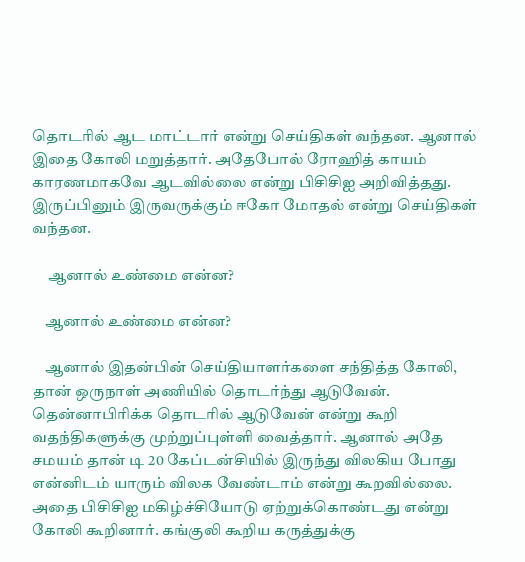தொடரில் ஆட மாட்டார் என்று செய்திகள் வந்தன. ஆனால் இதை கோலி மறுத்தார். அதேபோல் ரோஹித் காயம் காரணமாகவே ஆடவில்லை என்று பிசிசிஐ அறிவித்தது. இருப்பினும் இருவருக்கும் ஈகோ மோதல் என்று செய்திகள் வந்தன.

     ஆனால் உண்மை என்ன?

    ஆனால் உண்மை என்ன?

    ஆனால் இதன்பின் செய்தியாளர்களை சந்தித்த கோலி, தான் ஒருநாள் அணியில் தொடர்ந்து ஆடுவேன். தென்னாபிரிக்க தொடரில் ஆடுவேன் என்று கூறி வதந்திகளுக்கு முற்றுப்புள்ளி வைத்தார். ஆனால் அதே சமயம் தான் டி 20 கேப்டன்சியில் இருந்து விலகிய போது என்னிடம் யாரும் விலக வேண்டாம் என்று கூறவில்லை. அதை பிசிசிஐ மகிழ்ச்சியோடு ஏற்றுக்கொண்டது என்று கோலி கூறினார். கங்குலி கூறிய கருத்துக்கு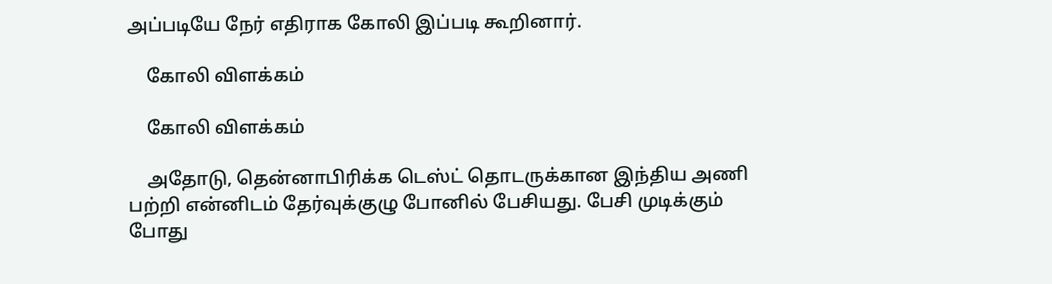அப்படியே நேர் எதிராக கோலி இப்படி கூறினார்.

    கோலி விளக்கம்

    கோலி விளக்கம்

    அதோடு, தென்னாபிரிக்க டெஸ்ட் தொடருக்கான இந்திய அணி பற்றி என்னிடம் தேர்வுக்குழு போனில் பேசியது. பேசி முடிக்கும் போது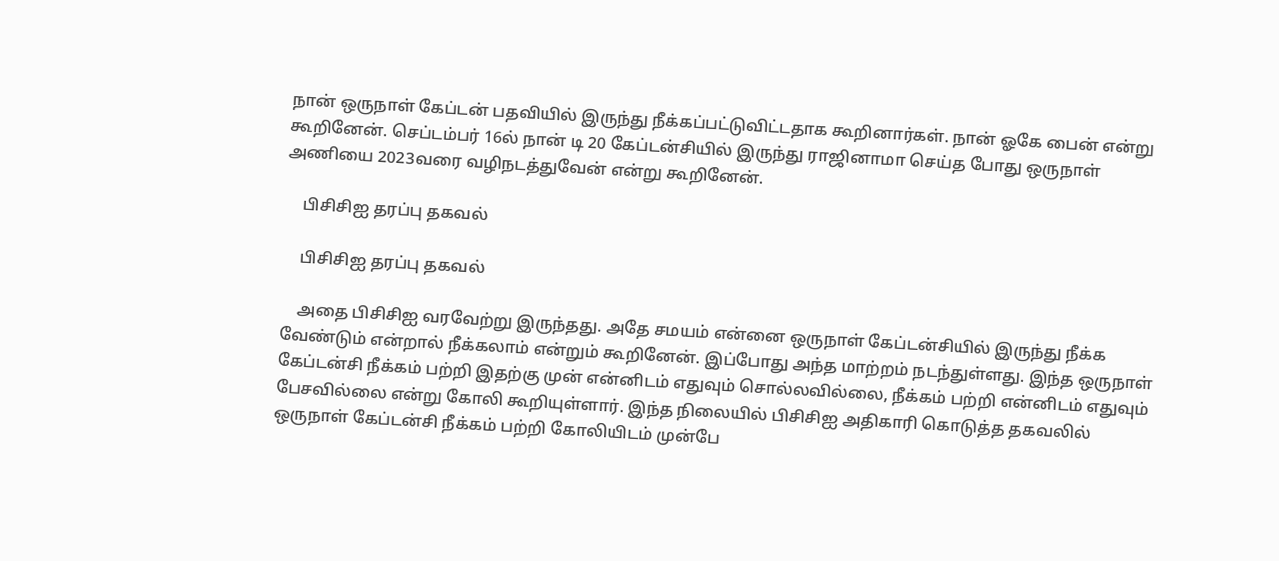நான் ஒருநாள் கேப்டன் பதவியில் இருந்து நீக்கப்பட்டுவிட்டதாக கூறினார்கள். நான் ஓகே பைன் என்று கூறினேன். செப்டம்பர் 16ல் நான் டி 20 கேப்டன்சியில் இருந்து ராஜினாமா செய்த போது ஒருநாள் அணியை 2023வரை வழிநடத்துவேன் என்று கூறினேன்.

    பிசிசிஐ தரப்பு தகவல்

    பிசிசிஐ தரப்பு தகவல்

    அதை பிசிசிஐ வரவேற்று இருந்தது. அதே சமயம் என்னை ஒருநாள் கேப்டன்சியில் இருந்து நீக்க வேண்டும் என்றால் நீக்கலாம் என்றும் கூறினேன். இப்போது அந்த மாற்றம் நடந்துள்ளது. இந்த ஒருநாள் கேப்டன்சி நீக்கம் பற்றி இதற்கு முன் என்னிடம் எதுவும் சொல்லவில்லை, நீக்கம் பற்றி என்னிடம் எதுவும் பேசவில்லை என்று கோலி கூறியுள்ளார். இந்த நிலையில் பிசிசிஐ அதிகாரி கொடுத்த தகவலில் ஒருநாள் கேப்டன்சி நீக்கம் பற்றி கோலியிடம் முன்பே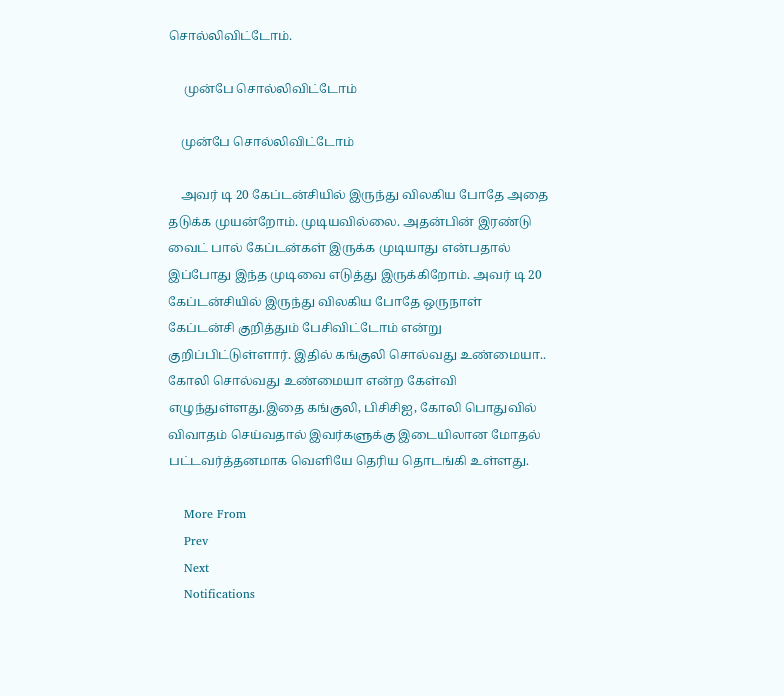சொல்லிவிட்டோம்.

     முன்பே சொல்லிவிட்டோம்

    முன்பே சொல்லிவிட்டோம்

    அவர் டி 20 கேப்டன்சியில் இருந்து விலகிய போதே அதை தடுக்க முயன்றோம். முடியவில்லை. அதன்பின் இரண்டு வைட் பால் கேப்டன்கள் இருக்க முடியாது என்பதால் இப்போது இந்த முடிவை எடுத்து இருக்கிறோம். அவர் டி 20 கேப்டன்சியில் இருந்து விலகிய போதே ஒருநாள் கேப்டன்சி குறித்தும் பேசிவிட்டோம் என்று குறிப்பிட்டுள்ளார். இதில் கங்குலி சொல்வது உண்மையா.. கோலி சொல்வது உண்மையா என்ற கேள்வி எழுந்துள்ளது.இதை கங்குலி, பிசிசிஐ, கோலி பொதுவில் விவாதம் செய்வதால் இவர்களுக்கு இடையிலான மோதல் பட்டவர்த்தனமாக வெளியே தெரிய தொடங்கி உள்ளது.

    More From
    Prev
    Next
    Notifications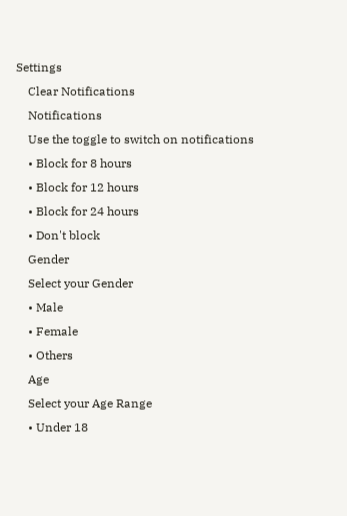Settings
    Clear Notifications
    Notifications
    Use the toggle to switch on notifications
    • Block for 8 hours
    • Block for 12 hours
    • Block for 24 hours
    • Don't block
    Gender
    Select your Gender
    • Male
    • Female
    • Others
    Age
    Select your Age Range
    • Under 18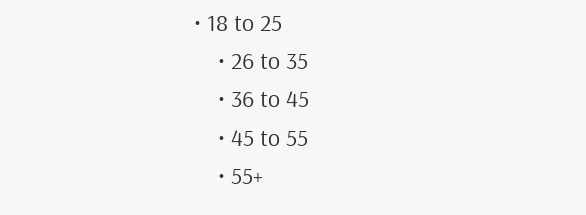• 18 to 25
    • 26 to 35
    • 36 to 45
    • 45 to 55
    • 55+